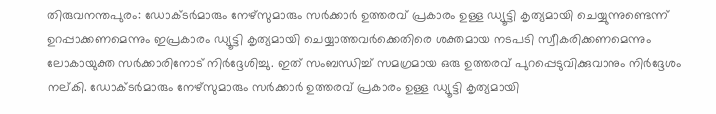തിരുവനന്തപുരം: ഡോക്ടർമാരും നേഴ്സുമാരും സർക്കാർ ഉത്തരവ് പ്രകാരം ഉള്ള ഡ്യൂട്ടി കൃത്യമായി ചെയ്യുന്നുണ്ടെന്ന് ഉറപ്പാക്കണമെന്നും ഇപ്രകാരം ഡ്യൂട്ടി കൃത്യമായി ചെയ്യാത്തവർക്കെതിരെ ശക്തമായ നടപടി സ്വീകരിക്കണമെന്നും ലോകായുക്ത സർക്കാരിനോട് നിർദ്ദേശിച്ചു. ഇത് സംബന്ധിച്ച് സമഗ്രമായ ഒരു ഉത്തരവ് പുറപ്പെടുവിക്കുവാനും നിർദ്ദേശം നല്കി. ഡോക്ടർമാരും നേഴ്സുമാരും സർക്കാർ ഉത്തരവ് പ്രകാരം ഉള്ള ഡ്യൂട്ടി കൃത്യമായി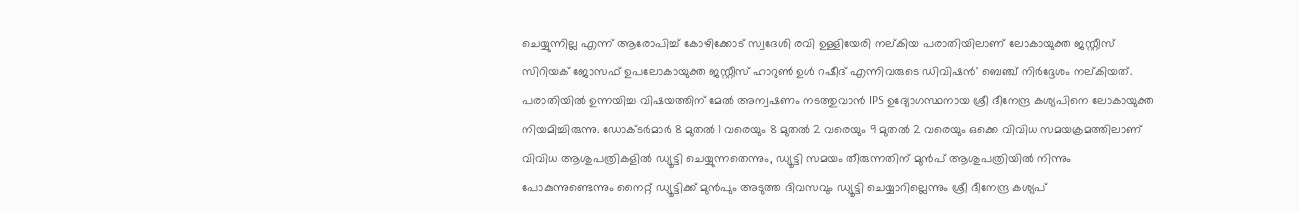ചെയ്യുന്നില്ല എന്ന് ആരോപിച്ച് കോഴിക്കോട് സ്വദേശി രവി ഉള്ളിയേരി നല്കിയ പരാതിയിലാണ് ലോകായുക്ത ജസ്റ്റീസ് സിറിയക് ജോസഫ് ഉപലോകായുക്ത ജസ്റ്റീസ് ഹാറുൺ ഉൾ റഷീദ് എന്നിവരുടെ ഡിവിഷൻ' ബെഞ്ച് നിർദ്ദേശം നല്കിയത്. പരാതിയിൽ ഉന്നയിച്ച വിഷയത്തിന് മേൽ അന്വഷണം നടത്തുവാൻ IPS ഉദ്യോഗസ്ഥനായ ശ്രീ ദീനേന്ദ്ര കശ്യപിനെ ലോകായുക്ത നിയമിച്ചിരുന്നു. ഡോക്ടർമാർ 8 മുതൽ 1 വരെയും 8 മുതൽ 2 വരെയും 9 മുതൽ 2 വരെയും ഒക്കെ വിവിധ സമയക്രമത്തിലാണ് വിവിധ ആശുപത്രികളിൽ ഡ്യൂട്ടി ചെയ്യുന്നതെന്നും, ഡ്യൂട്ടി സമയം തീരുന്നതിന് മുൻപ് ആശുപത്രിയിൽ നിന്നും പോകുന്നുണ്ടെന്നും നൈറ്റ് ഡ്യൂട്ടിക്ക് മുൻപും അടുത്ത ദിവസവും ഡ്യൂട്ടി ചെയ്യാറില്ലെന്നും ശ്രീ ദീനേന്ദ്ര കശ്യപ്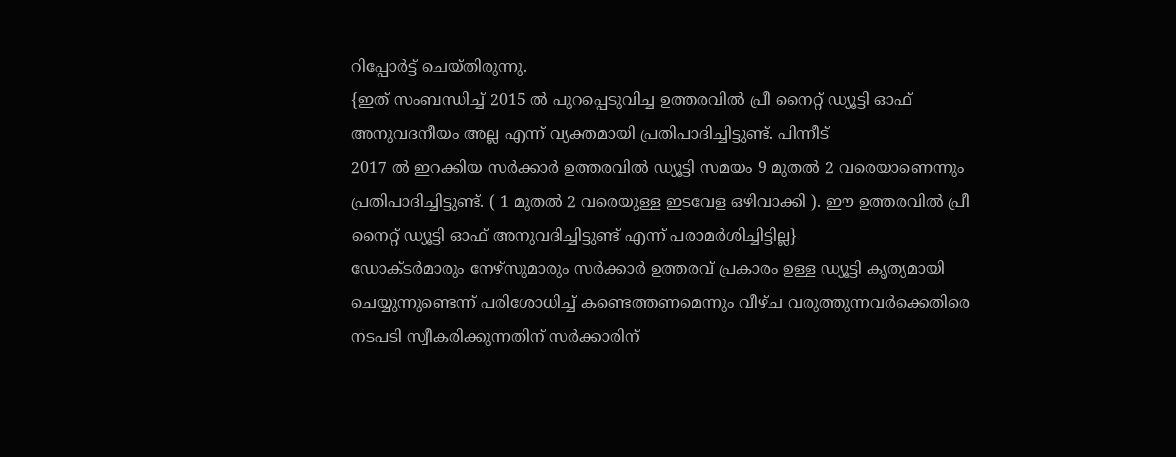റിപ്പോർട്ട് ചെയ്തിരുന്നു.
{ഇത് സംബന്ധിച്ച് 2015 ൽ പുറപ്പെടുവിച്ച ഉത്തരവിൽ പ്രീ നൈറ്റ് ഡ്യൂട്ടി ഓഫ് അനുവദനീയം അല്ല എന്ന് വ്യക്തമായി പ്രതിപാദിച്ചിട്ടുണ്ട്. പിന്നീട്
2017 ൽ ഇറക്കിയ സർക്കാർ ഉത്തരവിൽ ഡ്യൂട്ടി സമയം 9 മുതൽ 2 വരെയാണെന്നും പ്രതിപാദിച്ചിട്ടുണ്ട്. ( 1 മുതൽ 2 വരെയുള്ള ഇടവേള ഒഴിവാക്കി ). ഈ ഉത്തരവിൽ പ്രീ നൈറ്റ് ഡ്യൂട്ടി ഓഫ് അനുവദിച്ചിട്ടുണ്ട് എന്ന് പരാമർശിച്ചിട്ടില്ല}
ഡോക്ടർമാരും നേഴ്സുമാരും സർക്കാർ ഉത്തരവ് പ്രകാരം ഉള്ള ഡ്യൂട്ടി കൃത്യമായി ചെയ്യുന്നുണ്ടെന്ന് പരിശോധിച്ച് കണ്ടെത്തണമെന്നും വീഴ്ച വരുത്തുന്നവർക്കെതിരെ നടപടി സ്വീകരിക്കുന്നതിന് സർക്കാരിന്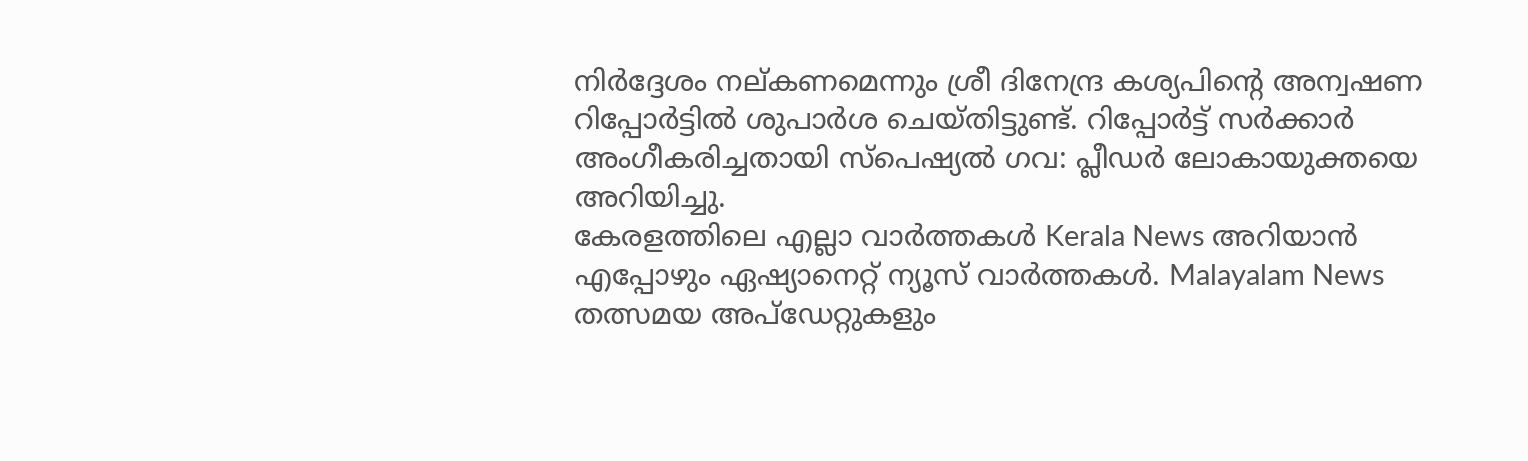നിർദ്ദേശം നല്കണമെന്നും ശ്രീ ദിനേന്ദ്ര കശ്യപിൻ്റെ അന്വഷണ റിപ്പോർട്ടിൽ ശുപാർശ ചെയ്തിട്ടുണ്ട്. റിപ്പോർട്ട് സർക്കാർ അംഗീകരിച്ചതായി സ്പെഷ്യൽ ഗവ: പ്ലീഡർ ലോകായുക്തയെ അറിയിച്ചു.
കേരളത്തിലെ എല്ലാ വാർത്തകൾ Kerala News അറിയാൻ എപ്പോഴും ഏഷ്യാനെറ്റ് ന്യൂസ് വാർത്തകൾ. Malayalam News തത്സമയ അപ്ഡേറ്റുകളും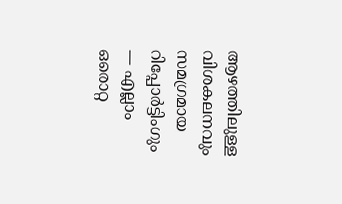ആഴത്തിലുള്ള വിശകലനവും സമഗ്രമായ റിപ്പോർട്ടിംഗും — എല്ലാം ഒരൊറ്റ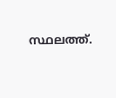സ്ഥലത്ത്.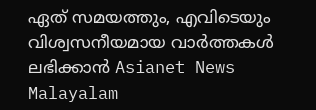ഏത് സമയത്തും, എവിടെയും വിശ്വസനീയമായ വാർത്തകൾ ലഭിക്കാൻ Asianet News Malayalam